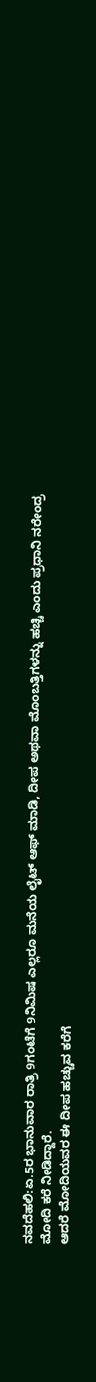ನವದೆಹಲಿ:ಏ.5ರ ಭಾನುವಾರ ರಾತ್ರಿ 9ಗಂಟೆಗೆ 9ನಿಮಿಷ ಎಲ್ಲರೂ ಮನೆಯ ಲೈಟ್ ಆಫ್ ಮಾಡಿ, ದೀಪ ಅಥವಾ ಮೊಂಬತ್ತಿಗಳನ್ನು ಹಚ್ಚಿ ಎಂದು ಪ್ರಧಾನಿ ನರೇಂದ್ರ ಮೋದಿ ಕರೆ ನೀಡಿದ್ದಾರೆ.
ಆದರೆ ಮೋದಿಯವರ ಈ ದೀಪ ಹಚ್ಚುವ ಕರೆಗೆ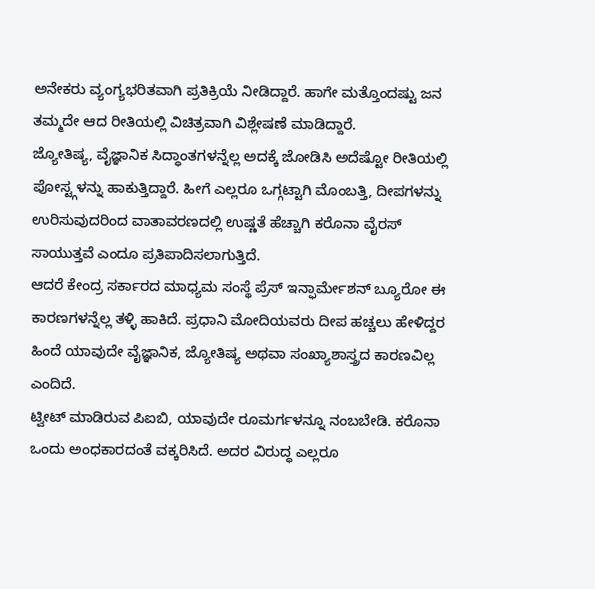ಅನೇಕರು ವ್ಯಂಗ್ಯಭರಿತವಾಗಿ ಪ್ರತಿಕ್ರಿಯೆ ನೀಡಿದ್ದಾರೆ. ಹಾಗೇ ಮತ್ತೊಂದಷ್ಟು ಜನ ತಮ್ಮದೇ ಆದ ರೀತಿಯಲ್ಲಿ ವಿಚಿತ್ರವಾಗಿ ವಿಶ್ಲೇಷಣೆ ಮಾಡಿದ್ದಾರೆ.
ಜ್ಯೋತಿಷ್ಯ, ವೈಜ್ಞಾನಿಕ ಸಿದ್ಧಾಂತಗಳನ್ನೆಲ್ಲ ಅದಕ್ಕೆ ಜೋಡಿಸಿ ಅದೆಷ್ಟೋ ರೀತಿಯಲ್ಲಿ ಪೋಸ್ಟ್ಗಳನ್ನು ಹಾಕುತ್ತಿದ್ದಾರೆ. ಹೀಗೆ ಎಲ್ಲರೂ ಒಗ್ಗಟ್ಟಾಗಿ ಮೊಂಬತ್ತಿ, ದೀಪಗಳನ್ನು ಉರಿಸುವುದರಿಂದ ವಾತಾವರಣದಲ್ಲಿ ಉಷ್ಣತೆ ಹೆಚ್ಚಾಗಿ ಕರೊನಾ ವೈರಸ್ ಸಾಯುತ್ತವೆ ಎಂದೂ ಪ್ರತಿಪಾದಿಸಲಾಗುತ್ತಿದೆ.
ಆದರೆ ಕೇಂದ್ರ ಸರ್ಕಾರದ ಮಾಧ್ಯಮ ಸಂಸ್ಥೆ ಪ್ರೆಸ್ ಇನ್ಫಾರ್ಮೇಶನ್ ಬ್ಯೂರೋ ಈ ಕಾರಣಗಳನ್ನೆಲ್ಲ ತಳ್ಳಿ ಹಾಕಿದೆ. ಪ್ರಧಾನಿ ಮೋದಿಯವರು ದೀಪ ಹಚ್ಚಲು ಹೇಳಿದ್ದರ ಹಿಂದೆ ಯಾವುದೇ ವೈಜ್ಞಾನಿಕ, ಜ್ಯೋತಿಷ್ಯ ಅಥವಾ ಸಂಖ್ಯಾಶಾಸ್ತ್ರದ ಕಾರಣವಿಲ್ಲ ಎಂದಿದೆ.
ಟ್ವೀಟ್ ಮಾಡಿರುವ ಪಿಐಬಿ, ಯಾವುದೇ ರೂಮರ್ಗಳನ್ನೂ ನಂಬಬೇಡಿ. ಕರೊನಾ ಒಂದು ಅಂಧಕಾರದಂತೆ ವಕ್ಕರಿಸಿದೆ. ಅದರ ವಿರುದ್ಧ ಎಲ್ಲರೂ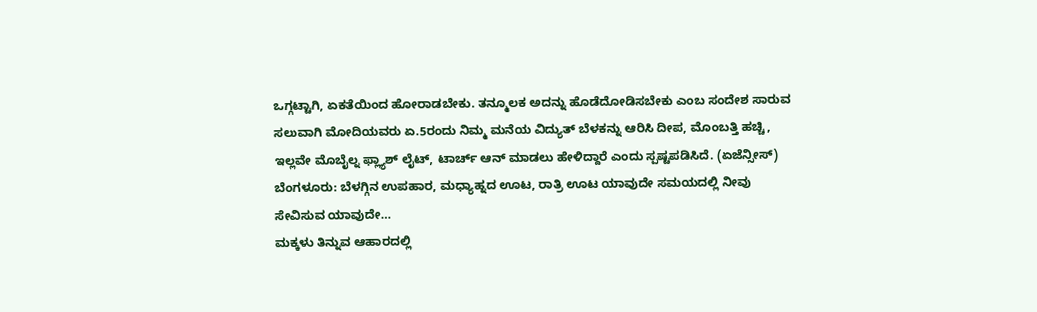ಒಗ್ಗಟ್ಟಾಗಿ, ಏಕತೆಯಿಂದ ಹೋರಾಡಬೇಕು. ತನ್ಮೂಲಕ ಅದನ್ನು ಹೊಡೆದೋಡಿಸಬೇಕು ಎಂಬ ಸಂದೇಶ ಸಾರುವ ಸಲುವಾಗಿ ಮೋದಿಯವರು ಏ.5ರಂದು ನಿಮ್ಮ ಮನೆಯ ವಿದ್ಯುತ್ ಬೆಳಕನ್ನು ಆರಿಸಿ ದೀಪ, ಮೊಂಬತ್ತಿ ಹಚ್ಚಿ, ಇಲ್ಲವೇ ಮೊಬೈಲ್ನ ಫ್ಲ್ಯಾಶ್ ಲೈಟ್, ಟಾರ್ಚ್ ಆನ್ ಮಾಡಲು ಹೇಳಿದ್ದಾರೆ ಎಂದು ಸ್ಪಷ್ಟಪಡಿಸಿದೆ. (ಏಜೆನ್ಸೀಸ್)
ಬೆಂಗಳೂರು: ಬೆಳಗ್ಗಿನ ಉಪಹಾರ, ಮಧ್ಯಾಹ್ನದ ಊಟ, ರಾತ್ರಿ ಊಟ ಯಾವುದೇ ಸಮಯದಲ್ಲಿ ನೀವು ಸೇವಿಸುವ ಯಾವುದೇ…
ಮಕ್ಕಳು ತಿನ್ನುವ ಆಹಾರದಲ್ಲಿ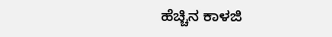ಹೆಚ್ಚಿನ ಕಾಳಜಿ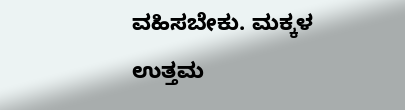ವಹಿಸಬೇಕು. ಮಕ್ಕಳ ಉತ್ತಮ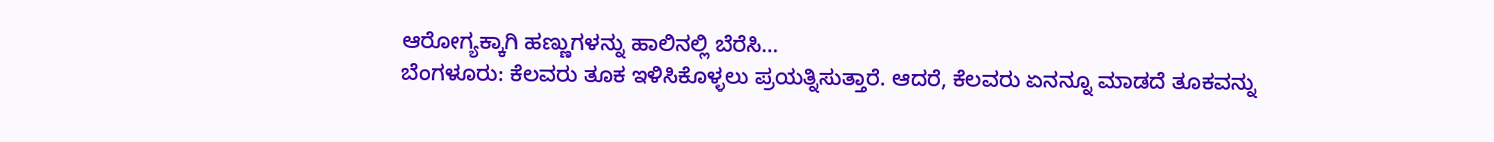ಆರೋಗ್ಯಕ್ಕಾಗಿ ಹಣ್ಣುಗಳನ್ನು ಹಾಲಿನಲ್ಲಿ ಬೆರೆಸಿ…
ಬೆಂಗಳೂರು: ಕೆಲವರು ತೂಕ ಇಳಿಸಿಕೊಳ್ಳಲು ಪ್ರಯತ್ನಿಸುತ್ತಾರೆ. ಆದರೆ, ಕೆಲವರು ಏನನ್ನೂ ಮಾಡದೆ ತೂಕವನ್ನು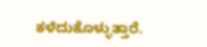ಕಳೆದುಕೊಳ್ಳುತ್ತಾರೆ.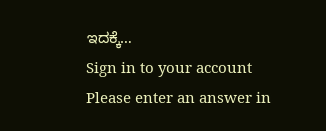ಇದಕ್ಕೆ…
Sign in to your account
Please enter an answer in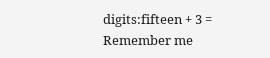digits:fifteen + 3 =
Remember me